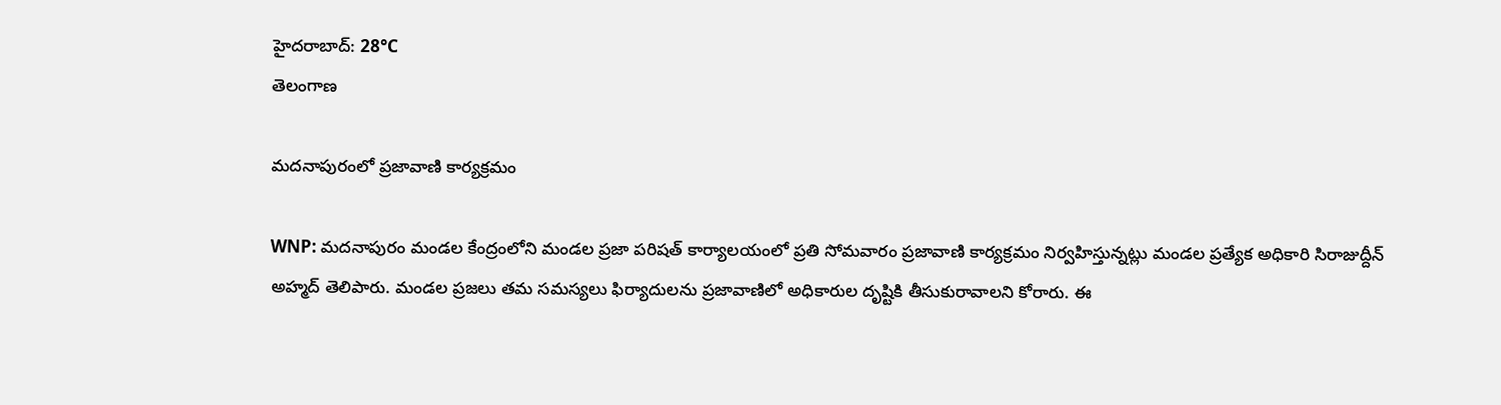హైదరాబాద్: 28°C
తెలంగాణ

మదనాపురంలో ప్రజావాణి కార్యక్రమం

WNP: మదనాపురం మండల కేంద్రంలోని మండల ప్రజా పరిషత్ కార్యాలయంలో ప్రతి సోమవారం ప్రజావాణి కార్యక్రమం నిర్వహిస్తున్నట్లు మండల ప్రత్యేక అధికారి సిరాజుద్దీన్ అహ్మద్ తెలిపారు. మండల ప్రజలు తమ సమస్యలు ఫిర్యాదులను ప్రజావాణిలో అధికారుల దృష్టికి తీసుకురావాలని కోరారు. ఈ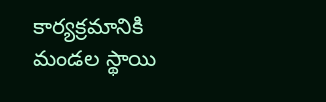కార్యక్రమానికి మండల స్థాయి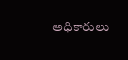అధికారులు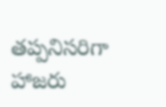తప్పనిసరిగా హాజరు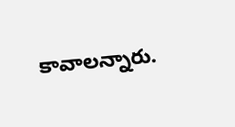కావాలన్నారు.